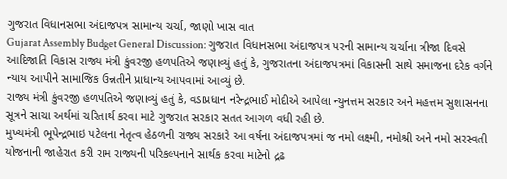ગુજરાત વિધાનસભા અંદાજપત્ર સામાન્ય ચર્ચા, જાણો ખાસ વાત
Gujarat Assembly Budget General Discussion: ગુજરાત વિધાનસભા અંદાજપત્ર પરની સામાન્ય ચર્ચાના ત્રીજા દિવસે આદિજાતિ વિકાસ રાજ્ય મંત્રી કુંવરજી હળપતિએ જણાવ્યું હતું કે, ગુજરાતના અંદાજપત્રમાં વિકાસની સાથે સમાજના દરેક વર્ગને ન્યાય આપીને સામાજિક ઉન્નતીને પ્રાધાન્ય આપવામાં આવ્યું છે.
રાજ્ય મંત્રી કુંવરજી હળપતિએ જણાવ્યું હતું કે, વડાપ્રધાન નરેન્દ્રભાઈ મોદીએ આપેલા ન્યુનત્તમ સરકાર અને મહત્તમ સુશાસનના સૂત્રને સાચા અર્થમાં ચરિતાર્થ કરવા માટે ગુજરાત સરકાર સતત આગળ વધી રહી છે.
મુખ્યમંત્રી ભૂપેન્દ્રભાઇ પટેલના નેતૃત્વ હેઠળની રાજ્ય સરકારે આ વર્ષના અંદાજપત્રમાં જ નમો લક્ષ્મી, નમોશ્રી અને નમો સરસ્વતી યોજનાની જાહેરાત કરી રામ રાજ્યની પરિકલ્પનાને સાર્થક કરવા માટેનો દ્રઢ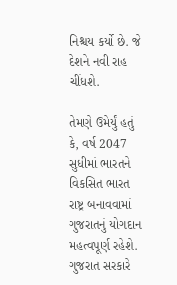નિશ્ચય કર્યો છે. જે દેશને નવી રાહ ચીંધશે.

તેમણે ઉમેર્યું હતું કે, વર્ષ 2047 સુધીમાં ભારતને વિકસિત ભારત રાષ્ટ્ર બનાવવામાં ગુજરાતનું યોગદાન મહત્વપૂર્ણ રહેશે. ગુજરાત સરકારે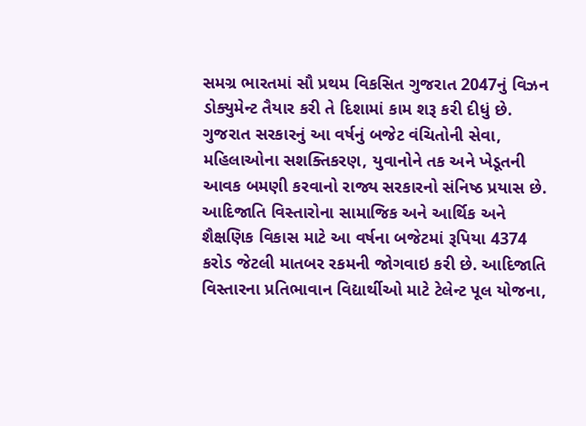સમગ્ર ભારતમાં સૌ પ્રથમ વિકસિત ગુજરાત 2047નું વિઝન ડોક્યુમેન્ટ તૈયાર કરી તે દિશામાં કામ શરૂ કરી દીધું છે. ગુજરાત સરકારનું આ વર્ષનું બજેટ વંચિતોની સેવા, મહિલાઓના સશક્તિકરણ, યુવાનોને તક અને ખેડૂતની આવક બમણી કરવાનો રાજ્ય સરકારનો સંનિષ્ઠ પ્રયાસ છે.
આદિજાતિ વિસ્તારોના સામાજિક અને આર્થિક અને શૈક્ષણિક વિકાસ માટે આ વર્ષના બજેટમાં રૂપિયા 4374 કરોડ જેટલી માતબર રકમની જોગવાઇ કરી છે. આદિજાતિ વિસ્તારના પ્રતિભાવાન વિદ્યાર્થીઓ માટે ટેલેન્ટ પૂલ યોજના,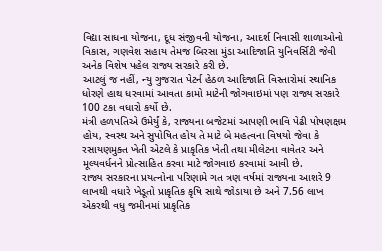વિદ્યા સાધના યોજના, દૂધ સંજીવની યોજના, આદર્શ નિવાસી શાળાઓનો વિકાસ, ગણવેશ સહાય તેમજ બિરસા મુંડા આદિજાતિ યુનિવર્સિટી જેવી અનેક વિશેષ પહેલ રાજ્ય સરકારે કરી છે.
આટલું જ નહીં, ન્યુ ગુજરાત પેટર્ન હેઠળ આદિજાતિ વિસ્તારોમાં સ્થાનિક ધોરણે હાથ ધરવામાં આવતા કામો માટેની જોગવાઇમાં પણ રાજ્ય સરકારે 100 ટકા વધારો કર્યો છે.
મંત્રી હળપતિએ ઉમેર્યું કે, રાજ્યના બજેટમાં આપણી ભાવિ પેઢી પોષણક્ષમ હોય, સ્વસ્થ અને સુપોષિત હોય તે માટે બે મહત્વના વિષયો જેવા કે રસાયણમુક્ત ખેતી એટલે કે પ્રાકૃતિક ખેતી તથા મીલેટના વાવેતર અને મૂલ્યવર્ધનને પ્રોત્સાહિત કરવા માટે જોગવાઇ કરવામાં આવી છે.
રાજ્ય સરકારના પ્રયત્નોના પરિણામે ગત ત્રણ વર્ષમાં રાજ્યના આશરે 9 લાખથી વધારે ખેડૂતો પ્રાકૃતિક કૃષિ સાથે જોડાયા છે અને 7.56 લાખ એકરથી વધુ જમીનમાં પ્રાકૃતિક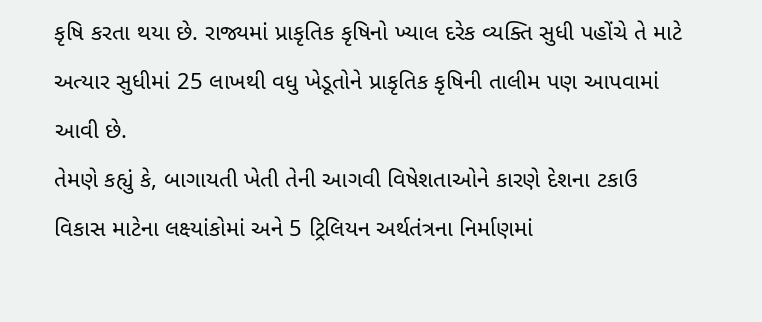કૃષિ કરતા થયા છે. રાજ્યમાં પ્રાકૃતિક કૃષિનો ખ્યાલ દરેક વ્યક્તિ સુધી પહોંચે તે માટે અત્યાર સુધીમાં 25 લાખથી વધુ ખેડૂતોને પ્રાકૃતિક કૃષિની તાલીમ પણ આપવામાં આવી છે.
તેમણે કહ્યું કે, બાગાયતી ખેતી તેની આગવી વિષેશતાઓને કારણે દેશના ટકાઉ વિકાસ માટેના લક્ષ્યાંકોમાં અને 5 ટ્રિલિયન અર્થતંત્રના નિર્માણમાં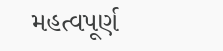મહત્વપૂર્ણ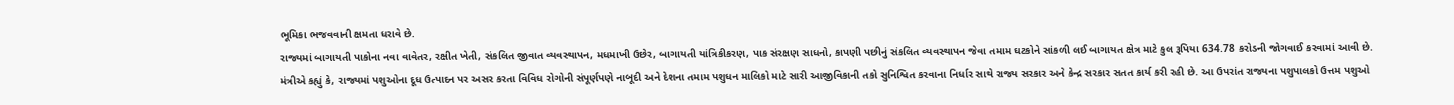ભૂમિકા ભજવવાની ક્ષમતા ધરાવે છે.
રાજ્યમાં બાગાયતી પાકોના નવા વાવેતર, રક્ષીત ખેતી, સંકલિત જીવાત વ્યવસ્થાપન, મધમાખી ઉછેર, બાગાયતી યાંત્રિકીકરણ, પાક સંરક્ષણ સાધનો, કાપણી પછીનું સંકલિત વ્યવસ્થાપન જેવા તમામ ઘટકોને સાંકળી લઈ બાગાયત ક્ષેત્ર માટે કુલ રૂપિયા 634.78 કરોડની જોગવાઈ કરવામાં આવી છે.
મંત્રીએ કહ્યું કે, રાજ્યમાં પશુઓના દૂધ ઉત્પાદન પર અસર કરતા વિવિધ રોગોની સંપૂર્ણપણે નાબૂદી અને દેશના તમામ પશુધન માલિકો માટે સારી આજીવિકાની તકો સુનિશ્વિત કરવાના નિર્ધાર સાથે રાજ્ય સરકાર અને કેન્દ્ર સરકાર સતત કાર્ય કરી રહી છે. આ ઉપરાંત રાજ્યના પશુપાલકો ઉત્તમ પશુઓ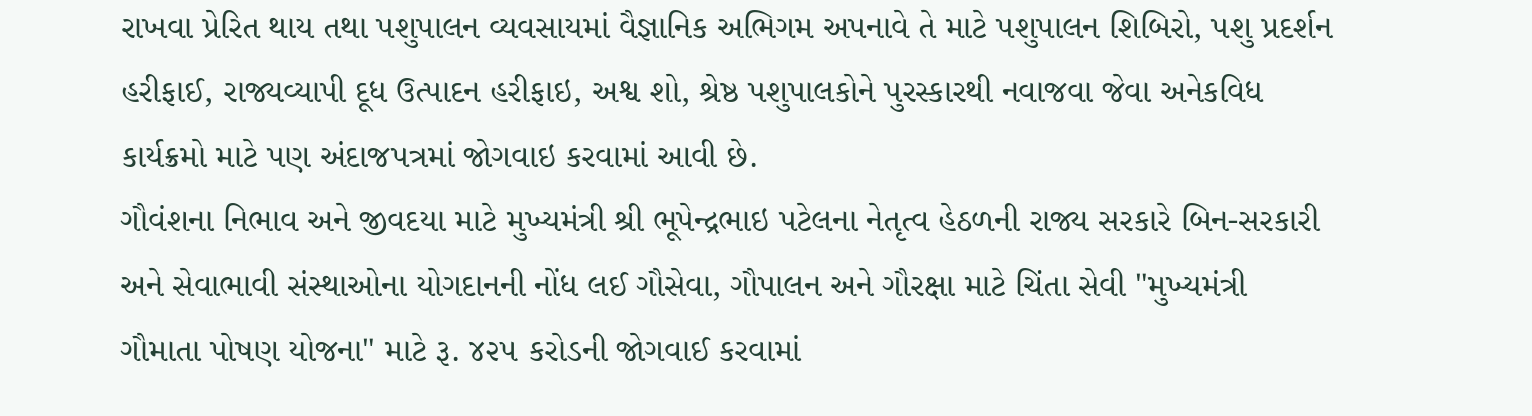રાખવા પ્રેરિત થાય તથા પશુપાલન વ્યવસાયમાં વૈજ્ઞાનિક અભિગમ અપનાવે તે માટે પશુપાલન શિબિરો, પશુ પ્રદર્શન હરીફાઈ, રાજ્યવ્યાપી દૂધ ઉત્પાદન હરીફાઇ, અશ્વ શો, શ્રેષ્ઠ પશુપાલકોને પુરસ્કારથી નવાજવા જેવા અનેકવિધ કાર્યક્રમો માટે પણ અંદાજપત્રમાં જોગવાઇ કરવામાં આવી છે.
ગૌવંશના નિભાવ અને જીવદયા માટે મુખ્યમંત્રી શ્રી ભૂપેન્દ્રભાઇ પટેલના નેતૃત્વ હેઠળની રાજ્ય સરકારે બિન-સરકારી અને સેવાભાવી સંસ્થાઓના યોગદાનની નોંધ લઈ ગૌસેવા, ગૌપાલન અને ગૌરક્ષા માટે ચિંતા સેવી "મુખ્યમંત્રી ગૌમાતા પોષણ યોજના" માટે રૂ. ૪૨૫ કરોડની જોગવાઈ કરવામાં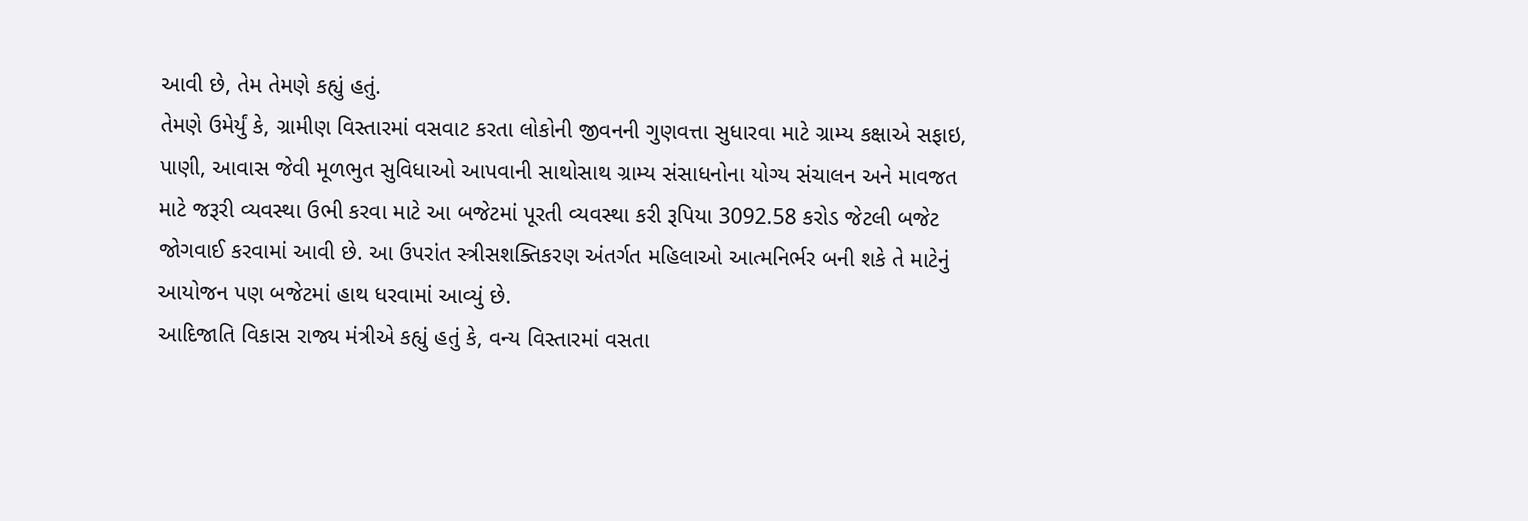આવી છે, તેમ તેમણે કહ્યું હતું.
તેમણે ઉમેર્યું કે, ગ્રામીણ વિસ્તારમાં વસવાટ કરતા લોકોની જીવનની ગુણવત્તા સુધારવા માટે ગ્રામ્ય કક્ષાએ સફાઇ, પાણી, આવાસ જેવી મૂળભુત સુવિધાઓ આપવાની સાથોસાથ ગ્રામ્ય સંસાધનોના યોગ્ય સંચાલન અને માવજત માટે જરૂરી વ્યવસ્થા ઉભી કરવા માટે આ બજેટમાં પૂરતી વ્યવસ્થા કરી રૂપિયા 3092.58 કરોડ જેટલી બજેટ જોગવાઈ કરવામાં આવી છે. આ ઉપરાંત સ્ત્રીસશક્તિકરણ અંતર્ગત મહિલાઓ આત્મનિર્ભર બની શકે તે માટેનું આયોજન પણ બજેટમાં હાથ ધરવામાં આવ્યું છે.
આદિજાતિ વિકાસ રાજ્ય મંત્રીએ કહ્યું હતું કે, વન્ય વિસ્તારમાં વસતા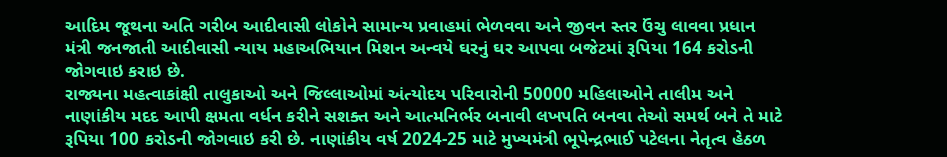આદિમ જૂથના અતિ ગરીબ આદીવાસી લોકોને સામાન્ય પ્રવાહમાં ભેળવવા અને જીવન સ્તર ઉંચુ લાવવા પ્રધાન મંત્રી જનજાતી આદીવાસી ન્યાય મહાઅભિયાન મિશન અન્વયે ઘરનું ઘર આપવા બજેટમાં રૂપિયા 164 કરોડની જોગવાઇ કરાઇ છે.
રાજ્યના મહત્વાકાંક્ષી તાલુકાઓ અને જિલ્લાઓમાં અંત્યોદય પરિવારોની 50000 મહિલાઓને તાલીમ અને નાણાંકીય મદદ આપી ક્ષમતા વર્ધન કરીને સશક્ત અને આત્મનિર્ભર બનાવી લખપતિ બનવા તેઓ સમર્થ બને તે માટે રૂપિયા 100 કરોડની જોગવાઇ કરી છે. નાણાંકીય વર્ષ 2024-25 માટે મુખ્યમંત્રી ભૂપેન્દ્રભાઈ પટેલના નેતૃત્વ હેઠળ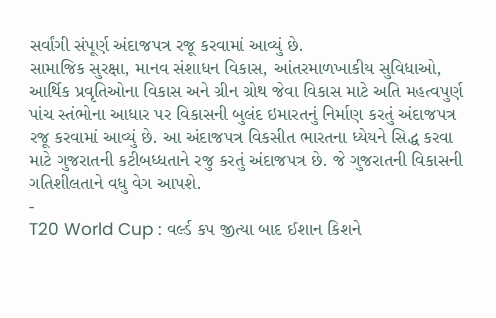સર્વાંગી સંપૂર્ણ અંદાજપત્ર રજૂ કરવામાં આવ્યું છે.
સામાજિક સુરક્ષા, માનવ સંશાધન વિકાસ, આંતરમાળખાકીય સુવિધાઓ, આર્થિક પ્રવૃતિઓના વિકાસ અને ગ્રીન ગ્રોથ જેવા વિકાસ માટે અતિ મહત્વપુર્ણ પાંચ સ્તંભોના આધાર પર વિકાસની બુલંદ ઇમારતનું નિર્માણ કરતું અંદાજપત્ર રજૂ કરવામાં આવ્યું છે. આ અંદાજપત્ર વિકસીત ભારતના ધ્યેયને સિદ્ધ કરવા માટે ગુજરાતની કટીબધ્ધતાને રજુ કરતું અંદાજપત્ર છે. જે ગુજરાતની વિકાસની ગતિશીલતાને વધુ વેગ આપશે.
-
T20 World Cup : વર્લ્ડ કપ જીત્યા બાદ ઈશાન કિશને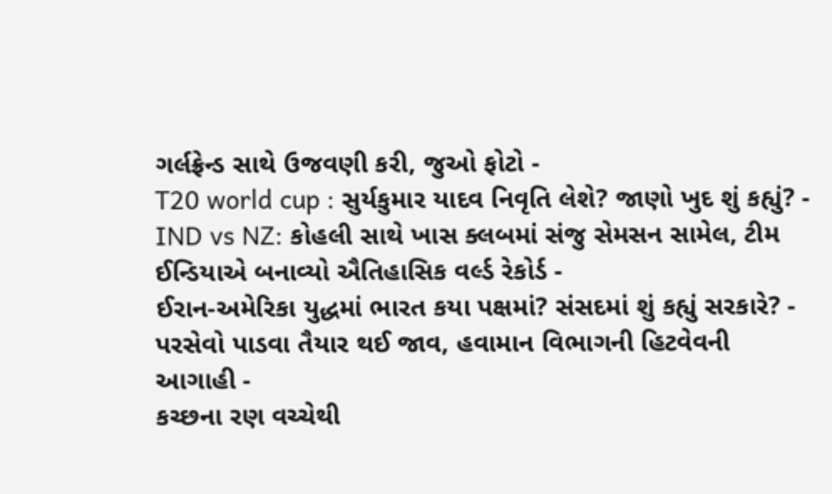ગર્લફ્રેન્ડ સાથે ઉજવણી કરી, જુઓ ફોટો -
T20 world cup : સુર્યકુમાર યાદવ નિવૃતિ લેશે? જાણો ખુદ શું કહ્યું? -
IND vs NZ: કોહલી સાથે ખાસ ક્લબમાં સંજુ સેમસન સામેલ, ટીમ ઈન્ડિયાએ બનાવ્યો ઐતિહાસિક વર્લ્ડ રેકોર્ડ -
ઈરાન-અમેરિકા યુદ્ધમાં ભારત કયા પક્ષમાં? સંસદમાં શું કહ્યું સરકારે? -
પરસેવો પાડવા તૈયાર થઈ જાવ, હવામાન વિભાગની હિટવેવની આગાહી -
કચ્છના રણ વચ્ચેથી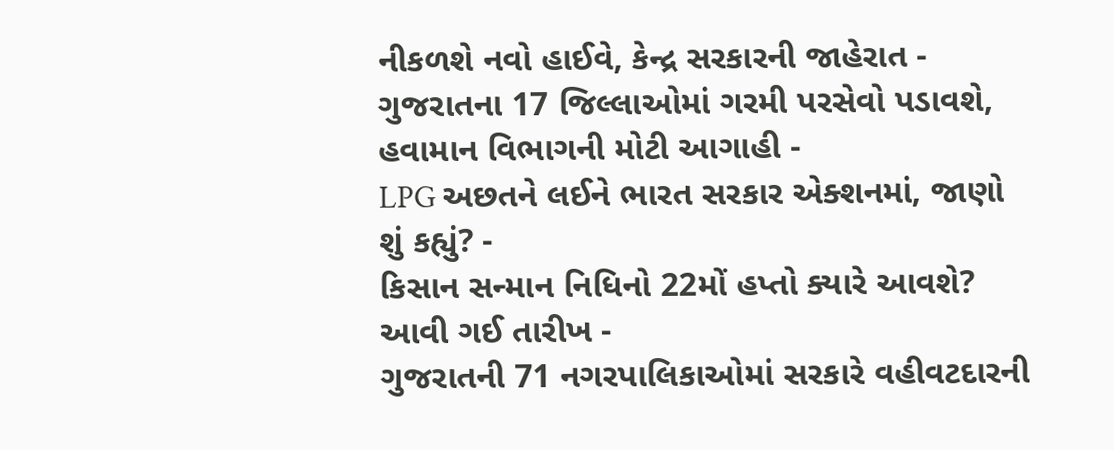નીકળશે નવો હાઈવે, કેન્દ્ર સરકારની જાહેરાત -
ગુજરાતના 17 જિલ્લાઓમાં ગરમી પરસેવો પડાવશે, હવામાન વિભાગની મોટી આગાહી -
LPG અછતને લઈને ભારત સરકાર એક્શનમાં, જાણો શું કહ્યું? -
કિસાન સન્માન નિધિનો 22મોં હપ્તો ક્યારે આવશે? આવી ગઈ તારીખ -
ગુજરાતની 71 નગરપાલિકાઓમાં સરકારે વહીવટદારની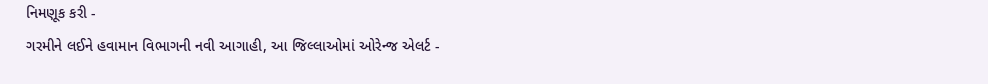નિમણૂક કરી -
ગરમીને લઈને હવામાન વિભાગની નવી આગાહી, આ જિલ્લાઓમાં ઓરેન્જ એલર્ટ -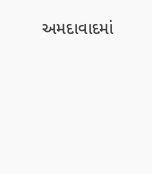અમદાવાદમાં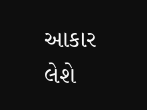આકાર લેશે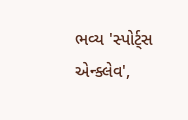ભવ્ય 'સ્પોર્ટ્સ એન્ક્લેવ',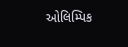ઓલિમ્પિક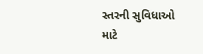સ્તરની સુવિધાઓ માટે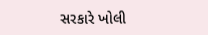સરકારે ખોલી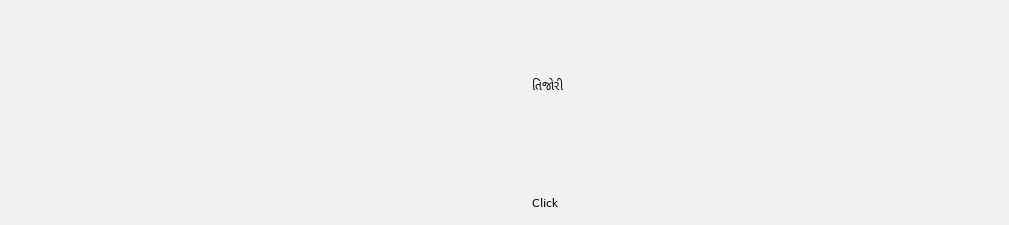તિજોરી




Click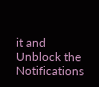it and Unblock the Notifications